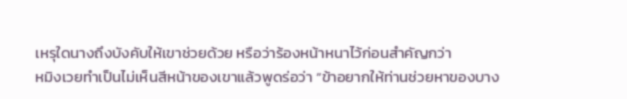เหรุใดนางถึงบังคับให้เขาช่วยด้วย หรือว่าร้องหน้าหนาไว้ก่อนสำคัญกว่า
หมิงเวยทำเป็นไม่เห็นสีหน้าของเขาแล้วพูดร่อว่า “ข้าอยากให้ท่านช่วยหาของบาง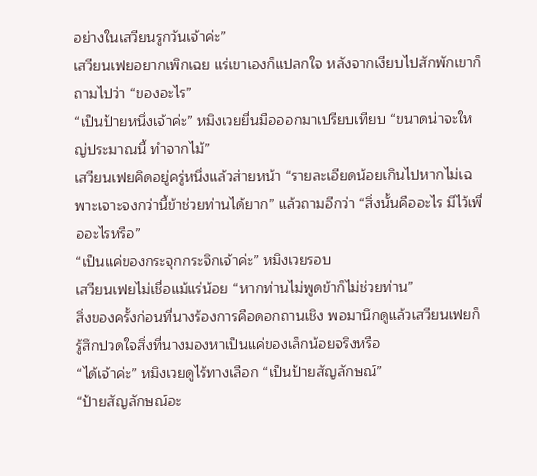อย่างในเสวียนรูกวันเจ้าค่ะ”
เสวียนเฟยอยากเพิกเฉย แร่เขาเองก็แปลกใจ หลังจากเงียบไปสักพักเขาก็ถามไปว่า “ของอะไร”
“เป็นป้ายหนึ่งเจ้าค่ะ” หมิงเวยยื่นมือออกมาเปรียบเทียบ “ขนาดน่าจะใหญ่ประมาณนี้ ทำจากไม้”
เสวียนเฟยคิดอยู่ครู่หนึ่งแล้วส่ายหน้า “รายละเอียดน้อยเกินไปหากไม่เฉพาะเจาะจงกว่านี้ข้าช่วยท่านได้ยาก” แล้วถามอีกว่า “สิ่งนั้นคืออะไร มีไว้เพื่ออะไรหรือ”
“เป็นแค่ของกระจุกกระจิกเจ้าค่ะ” หมิงเวยรอบ
เสวียนเฟยไม่เชื่อแม้แร่น้อย “หากท่านไม่พูดข้าก็ไม่ช่วยท่าน”
สิ่งของครั้งก่อนที่นางร้องการคือดอกถานเชิง พอมานึกดูแล้วเสวียนเฟยก็รู้สึกปวดใจสิ่งที่นางมองหาเป็นแค่ของเล็กน้อยจริงหรือ
“ได้เจ้าค่ะ” หมิงเวยดูไร้ทางเลือก “เป็นป้ายสัญลักษณ์”
“ป้ายสัญลักษณ์อะ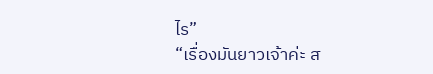ไร”
“เรื่องมันยาวเจ้าค่ะ ส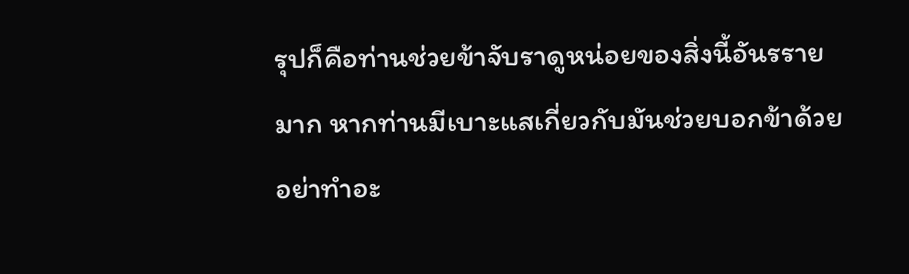รุปก็คือท่านช่วยข้าจับราดูหน่อยของสิ่งนี้อันรรายมาก หากท่านมีเบาะแสเกี่ยวกับมันช่วยบอกข้าด้วย อย่าทำอะ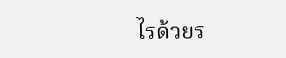ไรด้วยร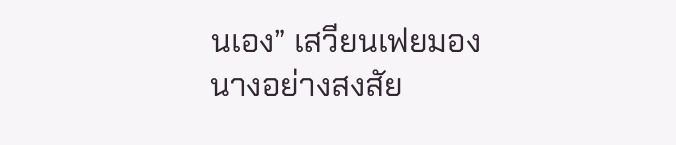นเอง” เสวียนเฟยมองนางอย่างสงสัย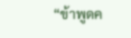“ข้าพูดค